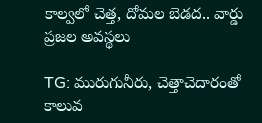కాల్వలో చెత్త, దోమల బెడద.. వార్డు ప్రజల అవస్థలు

TG: మురుగునీరు, చెత్తాచెదారంతో కాలువ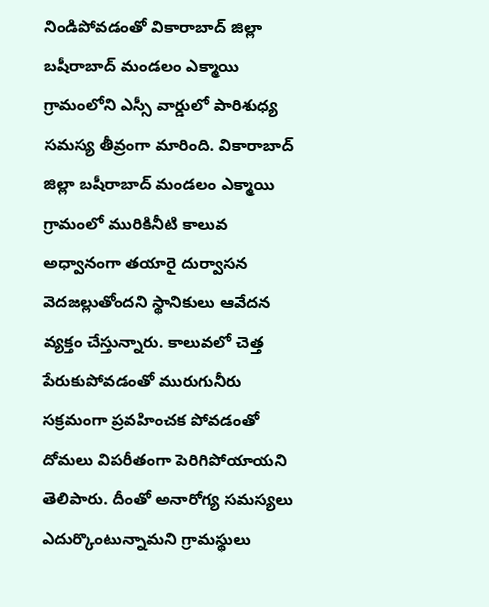నిండిపోవడంతో వికారాబాద్ జిల్లా బషీరాబాద్ మండలం ఎక్మాయి గ్రామంలోని ఎస్సీ వార్డులో పారిశుధ్య సమస్య తీవ్రంగా మారింది. వికారాబాద్ జిల్లా బషీరాబాద్ మండలం ఎక్మాయి గ్రామంలో మురికినీటి కాలువ అధ్వానంగా తయారై దుర్వాసన వెదజల్లుతోందని స్థానికులు ఆవేదన వ్యక్తం చేస్తున్నారు. కాలువలో చెత్త పేరుకుపోవడంతో మురుగునీరు సక్రమంగా ప్రవహించక పోవడంతో దోమలు విపరీతంగా పెరిగిపోయాయని తెలిపారు. దీంతో అనారోగ్య సమస్యలు ఎదుర్కొంటున్నామని గ్రామస్థులు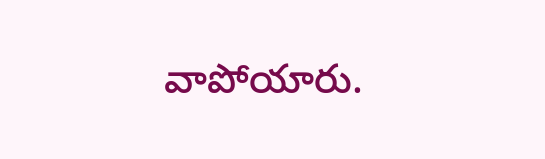వాపోయారు.